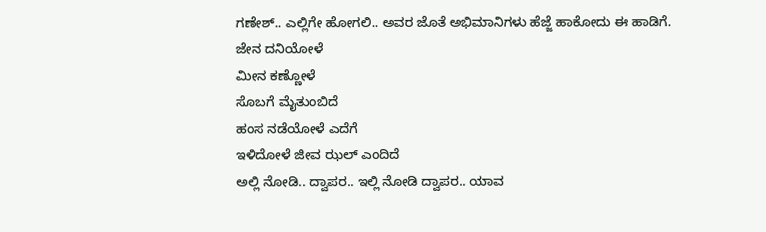ಗಣೇಶ್.. ಎಲ್ಲಿಗೇ ಹೋಗಲಿ.. ಅವರ ಜೊತೆ ಅಭಿಮಾನಿಗಳು ಹೆಜ್ಜೆ ಹಾಕೋದು ಈ ಹಾಡಿಗೆ.
ಜೇನ ದನಿಯೋಳೆ
ಮೀನ ಕಣ್ಣೋಳೆ
ಸೊಬಗೆ ಮೈತುಂಬಿದೆ
ಹಂಸ ನಡೆಯೋಳೆ ಎದೆಗೆ
ಇಳಿದೋಳೆ ಜೀವ ಝಲ್ ಎಂದಿದೆ
ಅಲ್ಲಿ ನೋಡಿ.. ದ್ವಾಪರ.. ಇಲ್ಲಿ ನೋಡಿ ದ್ವಾಪರ.. ಯಾವ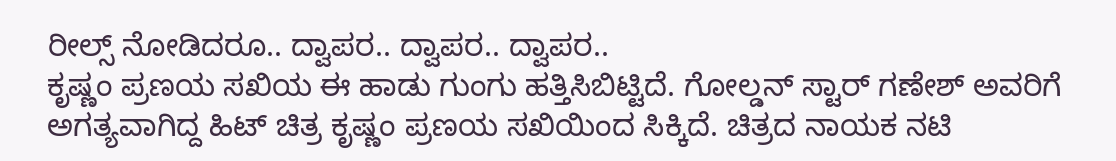ರೀಲ್ಸ್ ನೋಡಿದರೂ.. ದ್ವಾಪರ.. ದ್ವಾಪರ.. ದ್ವಾಪರ..
ಕೃಷ್ಣಂ ಪ್ರಣಯ ಸಖಿಯ ಈ ಹಾಡು ಗುಂಗು ಹತ್ತಿಸಿಬಿಟ್ಟಿದೆ. ಗೋಲ್ಡನ್ ಸ್ಟಾರ್ ಗಣೇಶ್ ಅವರಿಗೆ ಅಗತ್ಯವಾಗಿದ್ದ ಹಿಟ್ ಚಿತ್ರ ಕೃಷ್ಣಂ ಪ್ರಣಯ ಸಖಿಯಿಂದ ಸಿಕ್ಕಿದೆ. ಚಿತ್ರದ ನಾಯಕ ನಟಿ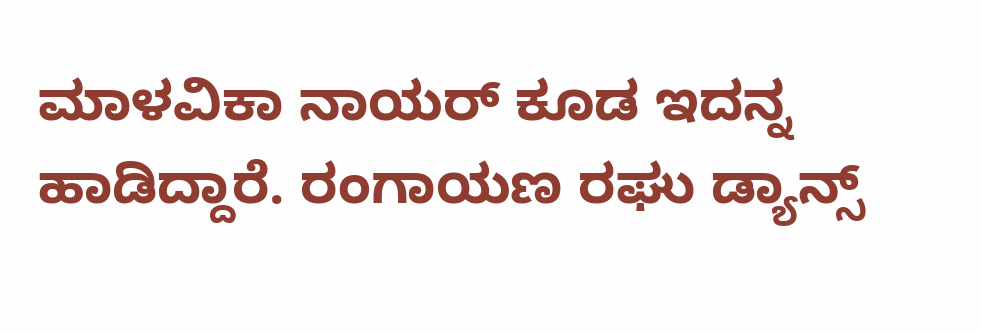ಮಾಳವಿಕಾ ನಾಯರ್ ಕೂಡ ಇದನ್ನ ಹಾಡಿದ್ದಾರೆ. ರಂಗಾಯಣ ರಘು ಡ್ಯಾನ್ಸ್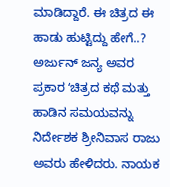ಮಾಡಿದ್ದಾರೆ. ಈ ಚಿತ್ರದ ಈ ಹಾಡು ಹುಟ್ಟಿದ್ದು ಹೇಗೆ..?
ಅರ್ಜುನ್ ಜನ್ಯ ಅವರ ಪ್ರಕಾರ ʻಚಿತ್ರದ ಕಥೆ ಮತ್ತು ಹಾಡಿನ ಸಮಯವನ್ನು ನಿರ್ದೇಶಕ ಶ್ರೀನಿವಾಸ ರಾಜು ಅವರು ಹೇಳಿದರು. ನಾಯಕ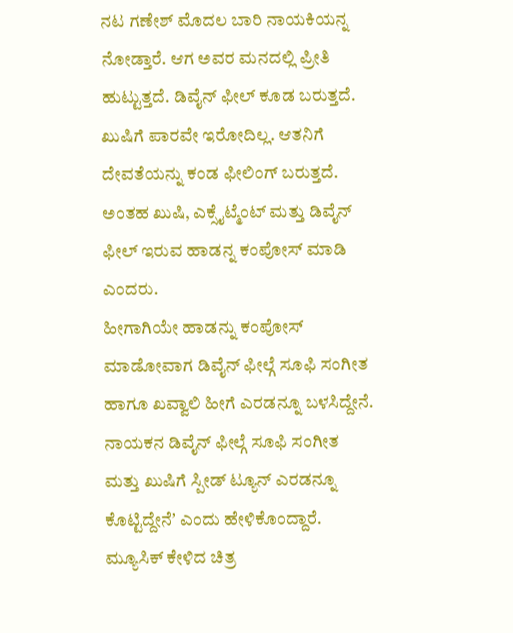ನಟ ಗಣೇಶ್ ಮೊದಲ ಬಾರಿ ನಾಯಕಿಯನ್ನ ನೋಡ್ತಾರೆ. ಆಗ ಅವರ ಮನದಲ್ಲಿ ಪ್ರೀತಿ ಹುಟ್ಟುತ್ತದೆ. ಡಿವೈನ್ ಫೀಲ್ ಕೂಡ ಬರುತ್ತದೆ. ಖುಷಿಗೆ ಪಾರವೇ ಇರೋದಿಲ್ಲ. ಆತನಿಗೆ ದೇವತೆಯನ್ನು ಕಂಡ ಫೀಲಿಂಗ್ ಬರುತ್ತದೆ. ಅಂತಹ ಖುಷಿ, ಎಕ್ಸೈಟ್ಮೆಂಟ್ ಮತ್ತು ಡಿವೈನ್ ಫೀಲ್ ಇರುವ ಹಾಡನ್ನ ಕಂಪೋಸ್ ಮಾಡಿ ಎಂದರು.
ಹೀಗಾಗಿಯೇ ಹಾಡನ್ನು ಕಂಪೋಸ್ ಮಾಡೋವಾಗ ಡಿವೈನ್ ಫೀಲ್ಗೆ ಸೂಫಿ ಸಂಗೀತ ಹಾಗೂ ಖವ್ವಾಲಿ ಹೀಗೆ ಎರಡನ್ನೂ ಬಳಸಿದ್ದೇನೆ. ನಾಯಕನ ಡಿವೈನ್ ಫೀಲ್ಗೆ ಸೂಫಿ ಸಂಗೀತ ಮತ್ತು ಖುಷಿಗೆ ಸ್ಪೀಡ್ ಟ್ಯೂನ್ ಎರಡನ್ನೂ ಕೊಟ್ಟಿದ್ದೇನೆʼ ಎಂದು ಹೇಳಿಕೊಂದ್ದಾರೆ.
ಮ್ಯೂಸಿಕ್ ಕೇಳಿದ ಚಿತ್ರ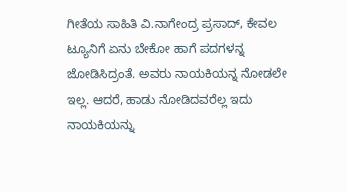ಗೀತೆಯ ಸಾಹಿತಿ ವಿ.ನಾಗೇಂದ್ರ ಪ್ರಸಾದ್, ಕೇವಲ ಟ್ಯೂನಿಗೆ ಏನು ಬೇಕೋ ಹಾಗೆ ಪದಗಳನ್ನ ಜೋಡಿಸಿದ್ರಂತೆ. ಅವರು ನಾಯಕಿಯನ್ನ ನೋಡಲೇ ಇಲ್ಲ. ಆದರೆ, ಹಾಡು ನೋಡಿದವರೆಲ್ಲ ಇದು ನಾಯಕಿಯನ್ನು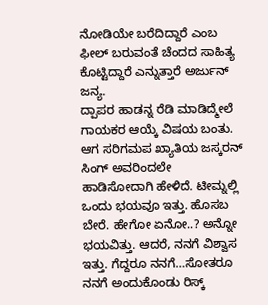ನೋಡಿಯೇ ಬರೆದಿದ್ದಾರೆ ಎಂಬ ಫೀಲ್ ಬರುವಂತೆ ಚೆಂದದ ಸಾಹಿತ್ಯ ಕೊಟ್ಟಿದ್ದಾರೆ ಎನ್ನುತ್ತಾರೆ ಅರ್ಜುನ್ ಜನ್ಯ.
ದ್ಪಾಪರ ಹಾಡನ್ನ ರೆಡಿ ಮಾಡಿದ್ಮೇಲೆ ಗಾಯಕರ ಆಯ್ಕೆ ವಿಷಯ ಬಂತು. ಆಗ ಸರಿಗಮಪ ಖ್ಯಾತಿಯ ಜಸ್ಕರನ್ ಸಿಂಗ್ ಅವರಿಂದಲೇ ಹಾಡಿಸೋದಾಗಿ ಹೇಳಿದೆ. ಟೀಮ್ನಲ್ಲಿ ಒಂದು ಭಯವೂ ಇತ್ತು. ಹೊಸಬ ಬೇರೆ. ಹೇಗೋ ಏನೋ..? ಅನ್ನೋ ಭಯವಿತ್ತು. ಆದರೆ, ನನಗೆ ವಿಶ್ವಾಸ ಇತ್ತು. ಗೆದ್ದರೂ ನನಗೆ…ಸೋತರೂ ನನಗೆ ಅಂದುಕೊಂಡು ರಿಸ್ಕ್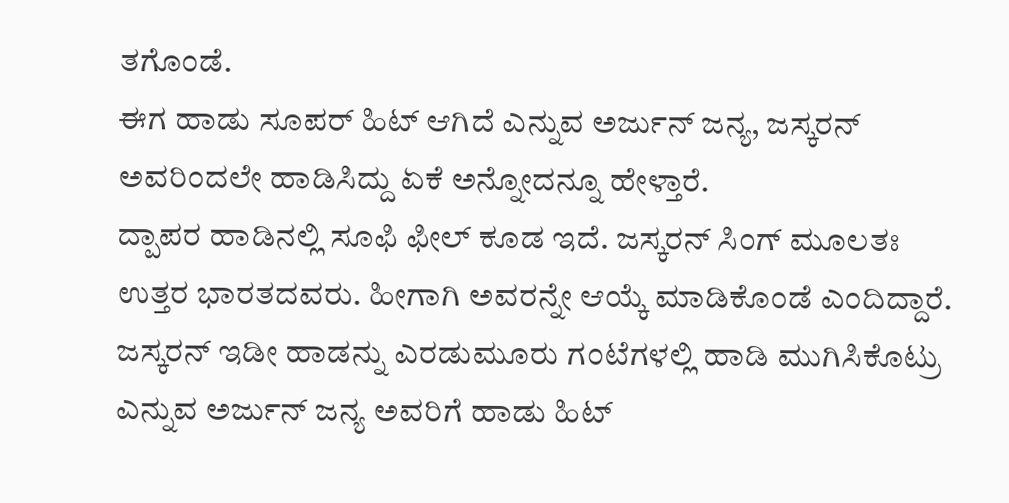ತಗೊಂಡೆ.
ಈಗ ಹಾಡು ಸೂಪರ್ ಹಿಟ್ ಆಗಿದೆ ಎನ್ನುವ ಅರ್ಜುನ್ ಜನ್ಯ, ಜಸ್ಕರನ್ ಅವರಿಂದಲೇ ಹಾಡಿಸಿದ್ದು ಏಕೆ ಅನ್ನೋದನ್ನೂ ಹೇಳ್ತಾರೆ.
ದ್ಪಾಪರ ಹಾಡಿನಲ್ಲಿ ಸೂಫಿ ಫೀಲ್ ಕೂಡ ಇದೆ. ಜಸ್ಕರನ್ ಸಿಂಗ್ ಮೂಲತಃ ಉತ್ತರ ಭಾರತದವರು. ಹೀಗಾಗಿ ಅವರನ್ನೇ ಆಯ್ಕೆ ಮಾಡಿಕೊಂಡೆ ಎಂದಿದ್ದಾರೆ. ಜಸ್ಕರನ್ ಇಡೀ ಹಾಡನ್ನು ಎರಡುಮೂರು ಗಂಟೆಗಳಲ್ಲಿ ಹಾಡಿ ಮುಗಿಸಿಕೊಟ್ರು ಎನ್ನುವ ಅರ್ಜುನ್ ಜನ್ಯ ಅವರಿಗೆ ಹಾಡು ಹಿಟ್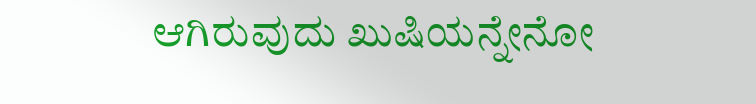ಆಗಿರುವುದು ಖುಷಿಯನ್ನೇನೋ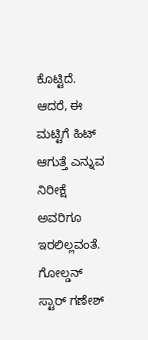ಕೊಟ್ಟಿದೆ. ಆದರೆ, ಈ ಮಟ್ಟಿಗೆ ಹಿಟ್ ಆಗುತ್ತೆ ಎನ್ನುವ ನಿರೀಕ್ಷೆ ಅವರಿಗೂ ಇರಲಿಲ್ಲವಂತೆ. ಗೋಲ್ಡನ್ ಸ್ಟಾರ್ ಗಣೇಶ್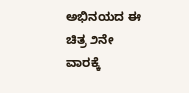ಅಭಿನಯದ ಈ ಚಿತ್ರ ೨ನೇ ವಾರಕ್ಕೆ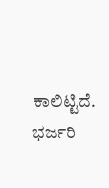ಕಾಲಿಟ್ಟಿದೆ. ಭರ್ಜರಿ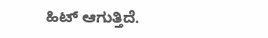ಹಿಟ್ ಆಗುತ್ತಿದೆ.